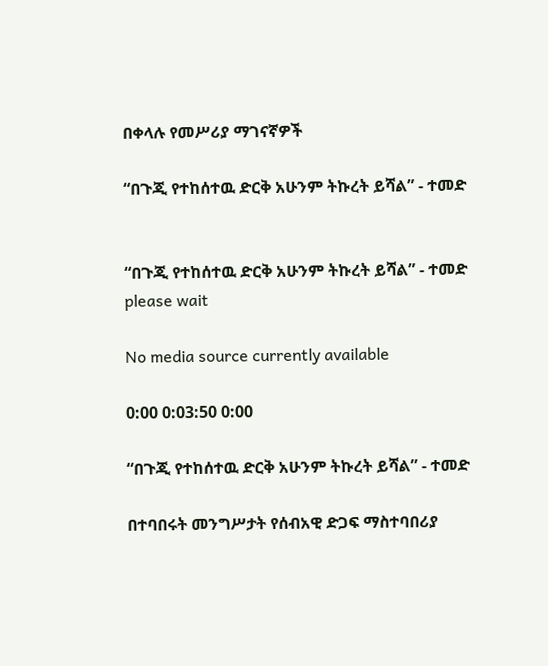በቀላሉ የመሥሪያ ማገናኛዎች

“በጉጂ የተከሰተዉ ድርቅ አሁንም ትኩረት ይሻል” - ተመድ


“በጉጂ የተከሰተዉ ድርቅ አሁንም ትኩረት ይሻል” - ተመድ
please wait

No media source currently available

0:00 0:03:50 0:00

“በጉጂ የተከሰተዉ ድርቅ አሁንም ትኩረት ይሻል” - ተመድ

በተባበሩት መንግሥታት የሰብአዊ ድጋፍ ማስተባበሪያ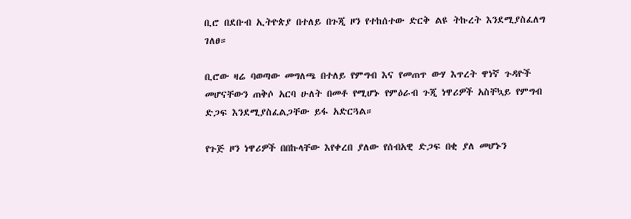ቢሮ በደቡብ ኢትዮጵያ በተለይ በጉጂ ዞን የተከሰተው ድርቅ ልዩ ትኩረት እንደሚያስፈለግ ገለፀ።

ቢሮው ዛሬ ባወጣው መግለጫ በተለይ የምግብ እና የመጠጥ ውሃ እጥረት ዋነኛ ጉዳዮች መሆናቸውን ጠቅሶ አርባ ሁለት በመቶ የሚሆኑ የምዕራብ ጉጂ ነዋሪዎች አስቸኳይ የምግብ ድጋፍ እንደሚያስፈልጋቸው ይፋ አድርጓል።

የጉጅ ዞን ነዋሪዎች በበኩላቸው እየቀረበ ያለው የሰብአዊ ድጋፍ በቂ ያለ መሆኑን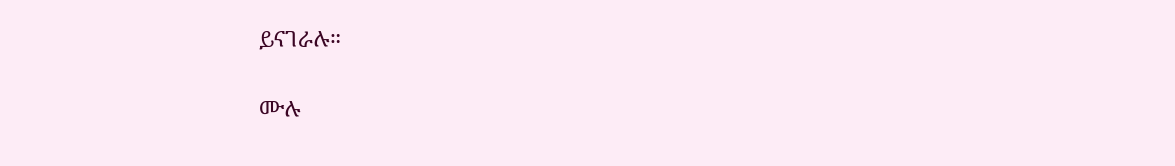ይናገራሉ።

ሙሉ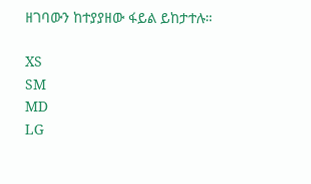ዘገባውን ከተያያዘው ፋይል ይከታተሉ።

XS
SM
MD
LG